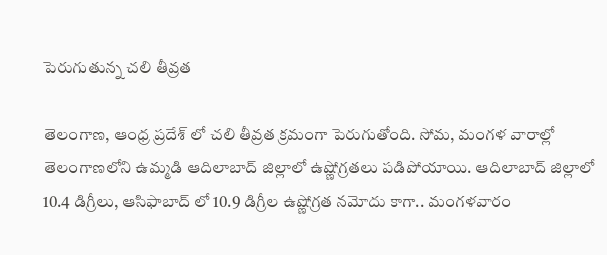పెరుగుతున్న చలి తీవ్రత

తెలంగాణ, ఆంధ్ర ప్రదేశ్ లో చలి తీవ్రత క్రమంగా పెరుగుతోంది. సోమ, మంగళ వారాల్లో తెలంగాణలోని ఉమ్మడి ఆదిలాబాద్ జిల్లాలో ఉష్ణోగ్రతలు పడిపోయాయి. ఆదిలాబాద్ జిల్లాలో 10.4 డిగ్రీలు, ఆసిఫాబాద్ లో 10.9 డిగ్రీల ఉష్ణోగ్రత నమోదు కాగా.. మంగళవారం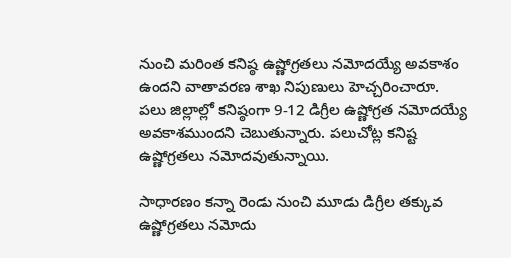నుంచి మరింత కనిష్ఠ ఉష్ణోగ్రతలు నమోదయ్యే అవకాశం ఉందని వాతావరణ శాఖ నిపుణులు హెచ్చరించారూ. పలు జిల్లాల్లో కనిష్ఠంగా 9-12 డిగ్రీల ఉష్ణోగ్రత నమోదయ్యే అవకాశముందని చెబుతున్నారు. పలుచోట్ల కనిష్ట ఉష్ణోగ్రతలు నమోదవుతున్నాయి.

సాధారణం కన్నా రెండు నుంచి మూడు డిగ్రీల తక్కువ ఉష్ణోగ్రతలు నమోదు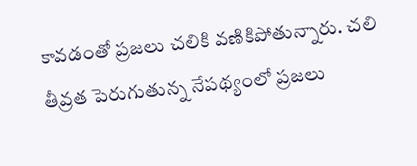కావడంతో ప్రజలు చలికి వణికిపోతున్నారు. చలి తీవ్రత పెరుగుతున్న నేపథ్యంలో ప్రజలు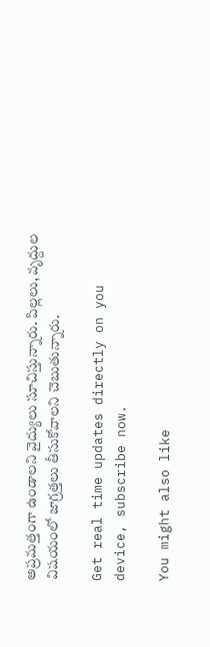అప్రమత్తంగా ఉండాలని వైద్యులు సూచిస్తున్నారు. పిల్లలు, వృద్దుల విషయంలో జాగ్రత్తలు తీసుకోవాలని చెబుతున్నారు.

Get real time updates directly on you device, subscribe now.

You might also like